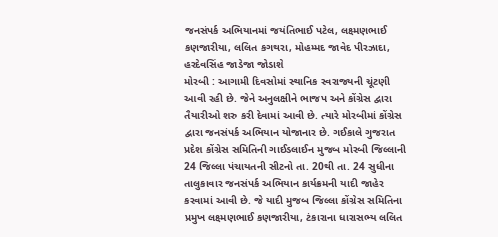જનસંપર્ક અભિયાનમાં જયંતિભાઈ પટેલ, લક્ષ્મણભાઈ કણજારીયા, લલિત કગથરા, મોહમ્મદ જાવેદ પીરઝાદા, હરદેવસિંહ જાડેજા જોડાશે
મોરબી : આગામી દિવસોમાં સ્થાનિક સ્વરાજ્યની ચૂંટણી આવી રહી છે. જેને અનુલક્ષીને ભાજપ અને કોંગ્રેસ દ્વારા તૈયારીઓ શરુ કરી દેવામાં આવી છે. ત્યારે મોરબીમાં કોંગ્રેસ દ્વારા જનસંપર્ક અભિયાન યોજાનાર છે. ગઈકાલે ગુજરાત પ્રદેશ કોંગ્રેસ સમિતિની ગાઈડલાઈન મુજબ મોરબી જિલ્લાની 24 જિલ્લા પંચાયતની સીટનો તા. 20થી તા. 24 સુધીના તાલુકાવાર જનસંપર્ક અભિયાન કાર્યક્રમની યાદી જાહેર કરવામાં આવી છે. જે યાદી મુજબ જિલ્લા કોંગ્રેસ સમિતિના પ્રમુખ લક્ષ્મણભાઈ કણજારીયા, ટંકારાના ધારાસભ્ય લલિત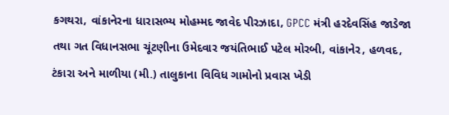કગથરા, વાંકાનેરના ધારાસભ્ય મોહમ્મદ જાવેદ પીરઝાદા, GPCC મંત્રી હરદેવસિંહ જાડેજા તથા ગત વિધાનસભા ચૂંટણીના ઉમેદવાર જયંતિભાઈ પટેલ મોરબી, વાંકાનેર, હળવદ, ટંકારા અને માળીયા (મી.) તાલુકાના વિવિધ ગામોનો પ્રવાસ ખેડી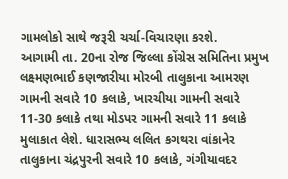ગામલોકો સાથે જરૂરી ચર્ચા-વિચારણા કરશે.
આગામી તા. 20ના રોજ જિલ્લા કોંગ્રેસ સમિતિના પ્રમુખ લક્ષ્મણભાઈ કણજારીયા મોરબી તાલુકાના આમરણ ગામની સવારે 10 કલાકે, ખારચીયા ગામની સવારે 11-30 કલાકે તથા મોડપર ગામની સવારે 11 કલાકે મુલાકાત લેશે. ધારાસભ્ય લલિત કગથરા વાંકાનેર તાલુકાના ચંદ્રપુરની સવારે 10 કલાકે, ગંગીયાવદર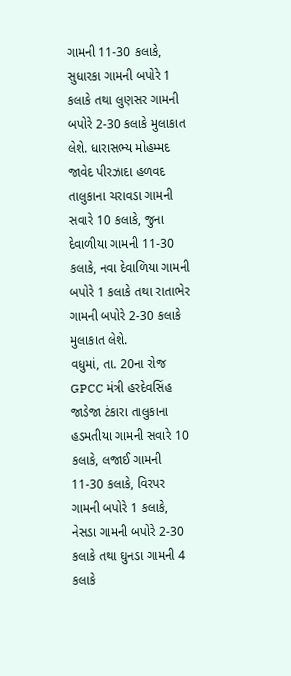ગામની 11-30 કલાકે, સુધારકા ગામની બપોરે 1 કલાકે તથા લુણસર ગામની બપોરે 2-30 કલાકે મુલાકાત લેશે. ધારાસભ્ય મોહમ્મદ જાવેદ પીરઝાદા હળવદ તાલુકાના ચરાવડા ગામની સવારે 10 કલાકે, જુના દેવાળીયા ગામની 11-30 કલાકે, નવા દેવાળિયા ગામની બપોરે 1 કલાકે તથા રાતાભેર ગામની બપોરે 2-30 કલાકે મુલાકાત લેશે.
વધુમાં, તા. 20ના રોજ GPCC મંત્રી હરદેવસિંહ જાડેજા ટંકારા તાલુકાના હડમતીયા ગામની સવારે 10 કલાકે, લજાઈ ગામની 11-30 કલાકે, વિરપર ગામની બપોરે 1 કલાકે, નેસડા ગામની બપોરે 2-30 કલાકે તથા ઘુનડા ગામની 4 કલાકે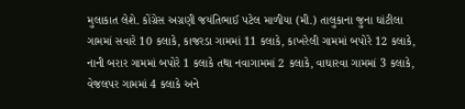મુલાકાત લેશે. કોંગ્રેસ અગ્રણી જયંતિભાઈ પટેલ માળીયા (મી.) તાલુકાના જુના ઘાંટીલા ગામમાં સવારે 10 કલાકે, કાજરડા ગામમાં 11 કલાકે, કાખરેલી ગામમાં બપોરે 12 કલાકે, નાની બરાર ગામમાં બપોરે 1 કલાકે તથા નવાગામમાં 2 કલાકે, વાઘારવા ગામમાં 3 કલાકે, વેજલપર ગામમાં 4 કલાકે અને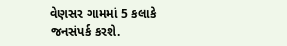વેણસર ગામમાં 5 કલાકે જનસંપર્ક કરશે.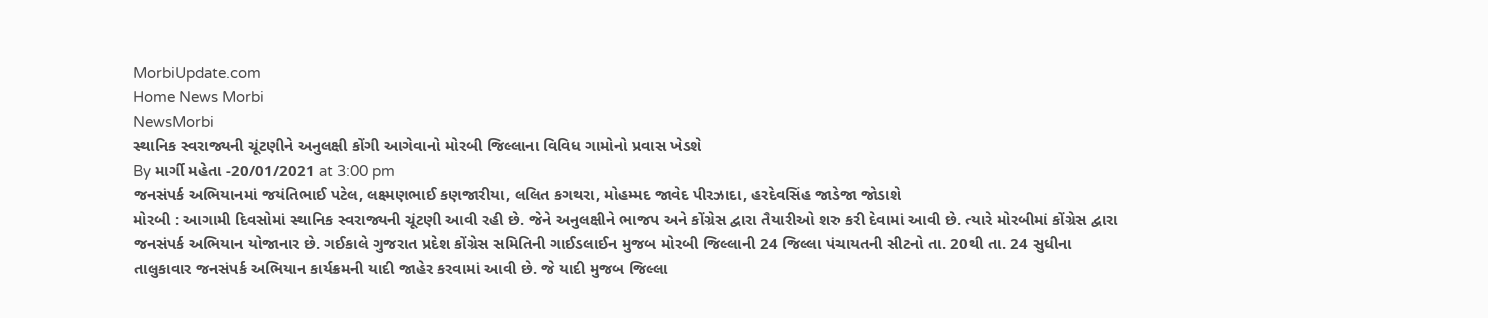MorbiUpdate.com
Home News Morbi
NewsMorbi
સ્થાનિક સ્વરાજ્યની ચૂંટણીને અનુલક્ષી કોંગી આગેવાનો મોરબી જિલ્લાના વિવિધ ગામોનો પ્રવાસ ખેડશે
By માર્ગી મહેતા -20/01/2021 at 3:00 pm
જનસંપર્ક અભિયાનમાં જયંતિભાઈ પટેલ, લક્ષ્મણભાઈ કણજારીયા, લલિત કગથરા, મોહમ્મદ જાવેદ પીરઝાદા, હરદેવસિંહ જાડેજા જોડાશે
મોરબી : આગામી દિવસોમાં સ્થાનિક સ્વરાજ્યની ચૂંટણી આવી રહી છે. જેને અનુલક્ષીને ભાજપ અને કોંગ્રેસ દ્વારા તૈયારીઓ શરુ કરી દેવામાં આવી છે. ત્યારે મોરબીમાં કોંગ્રેસ દ્વારા જનસંપર્ક અભિયાન યોજાનાર છે. ગઈકાલે ગુજરાત પ્રદેશ કોંગ્રેસ સમિતિની ગાઈડલાઈન મુજબ મોરબી જિલ્લાની 24 જિલ્લા પંચાયતની સીટનો તા. 20થી તા. 24 સુધીના તાલુકાવાર જનસંપર્ક અભિયાન કાર્યક્રમની યાદી જાહેર કરવામાં આવી છે. જે યાદી મુજબ જિલ્લા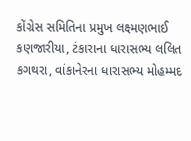કોંગ્રેસ સમિતિના પ્રમુખ લક્ષ્મણભાઈ કણજારીયા, ટંકારાના ધારાસભ્ય લલિત કગથરા, વાંકાનેરના ધારાસભ્ય મોહમ્મદ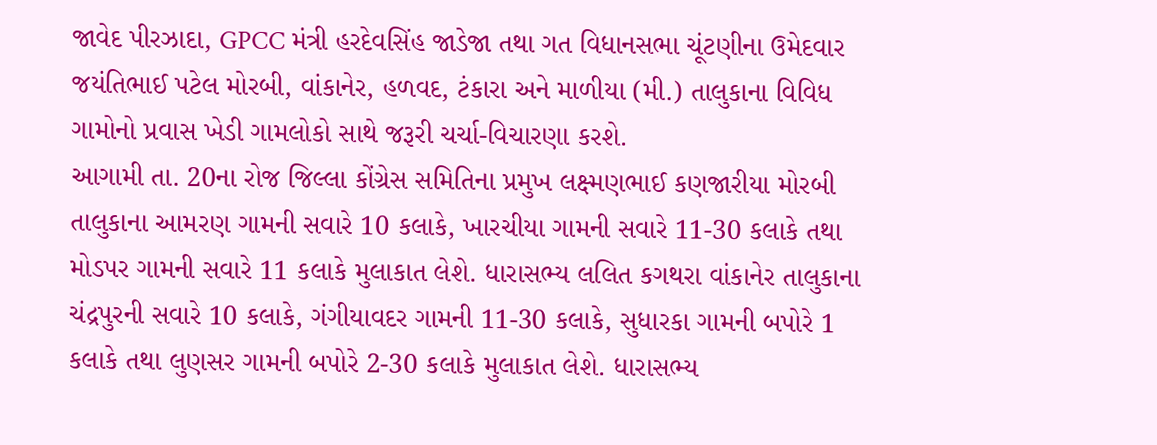જાવેદ પીરઝાદા, GPCC મંત્રી હરદેવસિંહ જાડેજા તથા ગત વિધાનસભા ચૂંટણીના ઉમેદવાર જયંતિભાઈ પટેલ મોરબી, વાંકાનેર, હળવદ, ટંકારા અને માળીયા (મી.) તાલુકાના વિવિધ ગામોનો પ્રવાસ ખેડી ગામલોકો સાથે જરૂરી ચર્ચા-વિચારણા કરશે.
આગામી તા. 20ના રોજ જિલ્લા કોંગ્રેસ સમિતિના પ્રમુખ લક્ષ્મણભાઈ કણજારીયા મોરબી તાલુકાના આમરણ ગામની સવારે 10 કલાકે, ખારચીયા ગામની સવારે 11-30 કલાકે તથા મોડપર ગામની સવારે 11 કલાકે મુલાકાત લેશે. ધારાસભ્ય લલિત કગથરા વાંકાનેર તાલુકાના ચંદ્રપુરની સવારે 10 કલાકે, ગંગીયાવદર ગામની 11-30 કલાકે, સુધારકા ગામની બપોરે 1 કલાકે તથા લુણસર ગામની બપોરે 2-30 કલાકે મુલાકાત લેશે. ધારાસભ્ય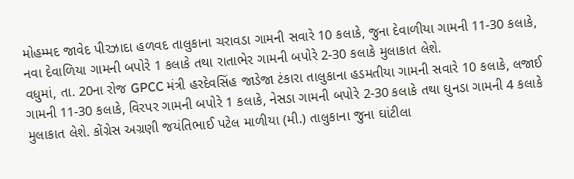મોહમ્મદ જાવેદ પીરઝાદા હળવદ તાલુકાના ચરાવડા ગામની સવારે 10 કલાકે, જુના દેવાળીયા ગામની 11-30 કલાકે, નવા દેવાળિયા ગામની બપોરે 1 કલાકે તથા રાતાભેર ગામની બપોરે 2-30 કલાકે મુલાકાત લેશે.
વધુમાં, તા. 20ના રોજ GPCC મંત્રી હરદેવસિંહ જાડેજા ટંકારા તાલુકાના હડમતીયા ગામની સવારે 10 કલાકે, લજાઈ ગામની 11-30 કલાકે, વિરપર ગામની બપોરે 1 કલાકે, નેસડા ગામની બપોરે 2-30 કલાકે તથા ઘુનડા ગામની 4 કલાકે મુલાકાત લેશે. કોંગ્રેસ અગ્રણી જયંતિભાઈ પટેલ માળીયા (મી.) તાલુકાના જુના ઘાંટીલા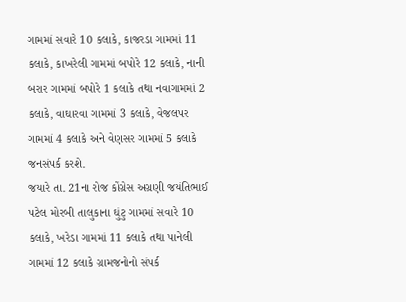ગામમાં સવારે 10 કલાકે, કાજરડા ગામમાં 11 કલાકે, કાખરેલી ગામમાં બપોરે 12 કલાકે, નાની બરાર ગામમાં બપોરે 1 કલાકે તથા નવાગામમાં 2 કલાકે, વાઘારવા ગામમાં 3 કલાકે, વેજલપર ગામમાં 4 કલાકે અને વેણસર ગામમાં 5 કલાકે જનસંપર્ક કરશે.
જયારે તા. 21ના રોજ કોંગ્રેસ અગ્રણી જયંતિભાઈ પટેલ મોરબી તાલુકાના ઘુંટુ ગામમાં સવારે 10 કલાકે, ખરેડા ગામમાં 11 કલાકે તથા પાનેલી ગામમાં 12 કલાકે ગ્રામજનોનો સંપર્ક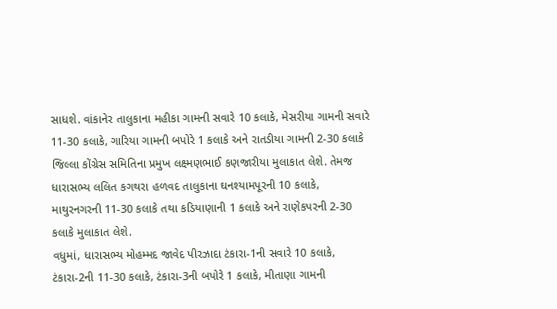સાધશે. વાંકાનેર તાલુકાના મહીકા ગામની સવારે 10 કલાકે, મેસરીયા ગામની સવારે 11-30 કલાકે, ગારિયા ગામની બપોરે 1 કલાકે અને રાતડીયા ગામની 2-30 કલાકે જિલ્લા કોંગ્રેસ સમિતિના પ્રમુખ લક્ષ્મણભાઈ કણજારીયા મુલાકાત લેશે. તેમજ ધારાસભ્ય લલિત કગથરા હળવદ તાલુકાના ઘનશ્યામપૂરની 10 કલાકે, માથુરનગરની 11-30 કલાકે તથા કડિયાણાની 1 કલાકે અને રાણેકપરની 2-30 કલાકે મુલાકાત લેશે.
વધુમાં, ધારાસભ્ય મોહમ્મદ જાવેદ પીરઝાદા ટંકારા-1ની સવારે 10 કલાકે, ટંકારા-2ની 11-30 કલાકે, ટંકારા-3ની બપોરે 1 કલાકે, મીતાણા ગામની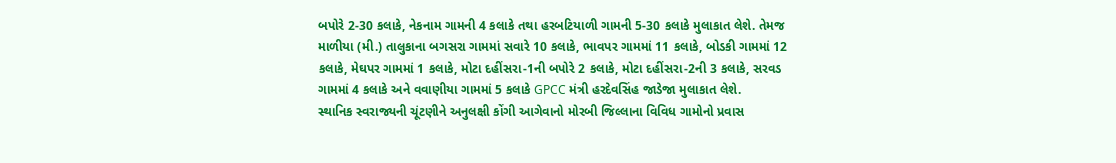બપોરે 2-30 કલાકે, નેકનામ ગામની 4 કલાકે તથા હરબટિયાળી ગામની 5-30 કલાકે મુલાકાત લેશે. તેમજ માળીયા (મી.) તાલુકાના બગસરા ગામમાં સવારે 10 કલાકે, ભાવપર ગામમાં 11 કલાકે, બોડકી ગામમાં 12 કલાકે, મેઘપર ગામમાં 1 કલાકે, મોટા દહીંસરા-1ની બપોરે 2 કલાકે, મોટા દહીંસરા-2ની 3 કલાકે, સરવડ ગામમાં 4 કલાકે અને વવાણીયા ગામમાં 5 કલાકે GPCC મંત્રી હરદેવસિંહ જાડેજા મુલાકાત લેશે.
સ્થાનિક સ્વરાજ્યની ચૂંટણીને અનુલક્ષી કોંગી આગેવાનો મોરબી જિલ્લાના વિવિધ ગામોનો પ્રવાસ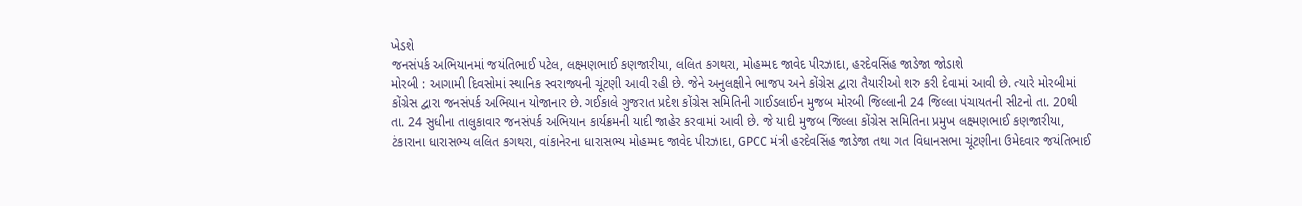ખેડશે
જનસંપર્ક અભિયાનમાં જયંતિભાઈ પટેલ, લક્ષ્મણભાઈ કણજારીયા, લલિત કગથરા, મોહમ્મદ જાવેદ પીરઝાદા, હરદેવસિંહ જાડેજા જોડાશે
મોરબી : આગામી દિવસોમાં સ્થાનિક સ્વરાજ્યની ચૂંટણી આવી રહી છે. જેને અનુલક્ષીને ભાજપ અને કોંગ્રેસ દ્વારા તૈયારીઓ શરુ કરી દેવામાં આવી છે. ત્યારે મોરબીમાં કોંગ્રેસ દ્વારા જનસંપર્ક અભિયાન યોજાનાર છે. ગઈકાલે ગુજરાત પ્રદેશ કોંગ્રેસ સમિતિની ગાઈડલાઈન મુજબ મોરબી જિલ્લાની 24 જિલ્લા પંચાયતની સીટનો તા. 20થી તા. 24 સુધીના તાલુકાવાર જનસંપર્ક અભિયાન કાર્યક્રમની યાદી જાહેર કરવામાં આવી છે. જે યાદી મુજબ જિલ્લા કોંગ્રેસ સમિતિના પ્રમુખ લક્ષ્મણભાઈ કણજારીયા, ટંકારાના ધારાસભ્ય લલિત કગથરા, વાંકાનેરના ધારાસભ્ય મોહમ્મદ જાવેદ પીરઝાદા, GPCC મંત્રી હરદેવસિંહ જાડેજા તથા ગત વિધાનસભા ચૂંટણીના ઉમેદવાર જયંતિભાઈ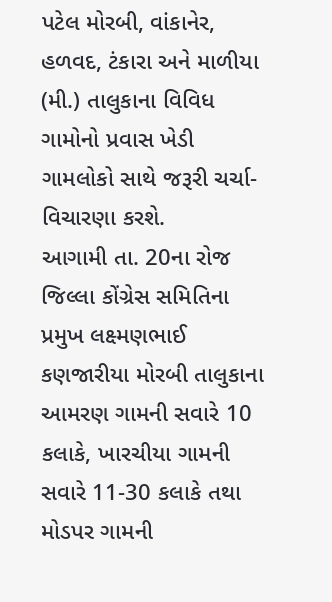પટેલ મોરબી, વાંકાનેર, હળવદ, ટંકારા અને માળીયા (મી.) તાલુકાના વિવિધ ગામોનો પ્રવાસ ખેડી ગામલોકો સાથે જરૂરી ચર્ચા-વિચારણા કરશે.
આગામી તા. 20ના રોજ જિલ્લા કોંગ્રેસ સમિતિના પ્રમુખ લક્ષ્મણભાઈ કણજારીયા મોરબી તાલુકાના આમરણ ગામની સવારે 10 કલાકે, ખારચીયા ગામની સવારે 11-30 કલાકે તથા મોડપર ગામની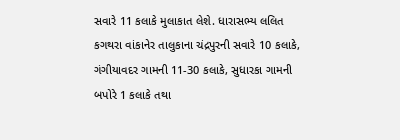સવારે 11 કલાકે મુલાકાત લેશે. ધારાસભ્ય લલિત કગથરા વાંકાનેર તાલુકાના ચંદ્રપુરની સવારે 10 કલાકે, ગંગીયાવદર ગામની 11-30 કલાકે, સુધારકા ગામની બપોરે 1 કલાકે તથા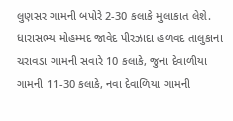લુણસર ગામની બપોરે 2-30 કલાકે મુલાકાત લેશે. ધારાસભ્ય મોહમ્મદ જાવેદ પીરઝાદા હળવદ તાલુકાના ચરાવડા ગામની સવારે 10 કલાકે, જુના દેવાળીયા ગામની 11-30 કલાકે, નવા દેવાળિયા ગામની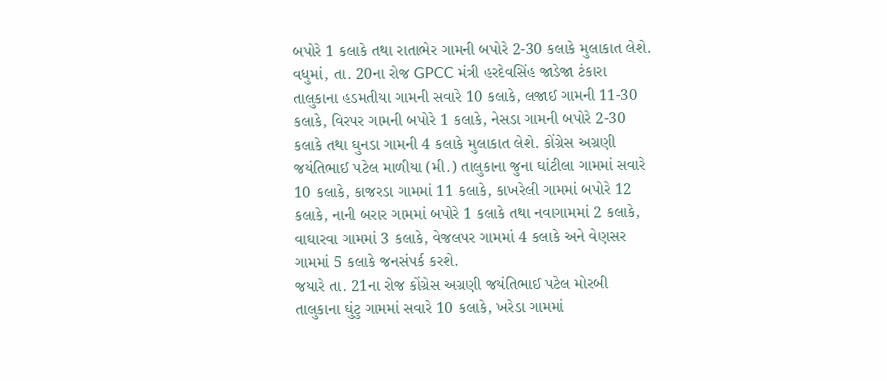બપોરે 1 કલાકે તથા રાતાભેર ગામની બપોરે 2-30 કલાકે મુલાકાત લેશે.
વધુમાં, તા. 20ના રોજ GPCC મંત્રી હરદેવસિંહ જાડેજા ટંકારા તાલુકાના હડમતીયા ગામની સવારે 10 કલાકે, લજાઈ ગામની 11-30 કલાકે, વિરપર ગામની બપોરે 1 કલાકે, નેસડા ગામની બપોરે 2-30 કલાકે તથા ઘુનડા ગામની 4 કલાકે મુલાકાત લેશે. કોંગ્રેસ અગ્રણી જયંતિભાઈ પટેલ માળીયા (મી.) તાલુકાના જુના ઘાંટીલા ગામમાં સવારે 10 કલાકે, કાજરડા ગામમાં 11 કલાકે, કાખરેલી ગામમાં બપોરે 12 કલાકે, નાની બરાર ગામમાં બપોરે 1 કલાકે તથા નવાગામમાં 2 કલાકે, વાઘારવા ગામમાં 3 કલાકે, વેજલપર ગામમાં 4 કલાકે અને વેણસર ગામમાં 5 કલાકે જનસંપર્ક કરશે.
જયારે તા. 21ના રોજ કોંગ્રેસ અગ્રણી જયંતિભાઈ પટેલ મોરબી તાલુકાના ઘુંટુ ગામમાં સવારે 10 કલાકે, ખરેડા ગામમાં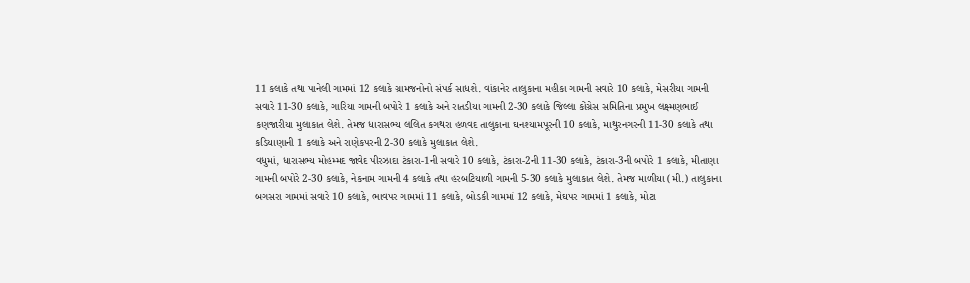11 કલાકે તથા પાનેલી ગામમાં 12 કલાકે ગ્રામજનોનો સંપર્ક સાધશે. વાંકાનેર તાલુકાના મહીકા ગામની સવારે 10 કલાકે, મેસરીયા ગામની સવારે 11-30 કલાકે, ગારિયા ગામની બપોરે 1 કલાકે અને રાતડીયા ગામની 2-30 કલાકે જિલ્લા કોંગ્રેસ સમિતિના પ્રમુખ લક્ષ્મણભાઈ કણજારીયા મુલાકાત લેશે. તેમજ ધારાસભ્ય લલિત કગથરા હળવદ તાલુકાના ઘનશ્યામપૂરની 10 કલાકે, માથુરનગરની 11-30 કલાકે તથા કડિયાણાની 1 કલાકે અને રાણેકપરની 2-30 કલાકે મુલાકાત લેશે.
વધુમાં, ધારાસભ્ય મોહમ્મદ જાવેદ પીરઝાદા ટંકારા-1ની સવારે 10 કલાકે, ટંકારા-2ની 11-30 કલાકે, ટંકારા-3ની બપોરે 1 કલાકે, મીતાણા ગામની બપોરે 2-30 કલાકે, નેકનામ ગામની 4 કલાકે તથા હરબટિયાળી ગામની 5-30 કલાકે મુલાકાત લેશે. તેમજ માળીયા (મી.) તાલુકાના બગસરા ગામમાં સવારે 10 કલાકે, ભાવપર ગામમાં 11 કલાકે, બોડકી ગામમાં 12 કલાકે, મેઘપર ગામમાં 1 કલાકે, મોટા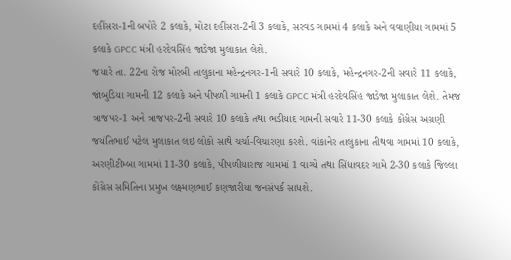દહીંસરા-1ની બપોરે 2 કલાકે, મોટા દહીંસરા-2ની 3 કલાકે, સરવડ ગામમાં 4 કલાકે અને વવાણીયા ગામમાં 5 કલાકે GPCC મંત્રી હરદેવસિંહ જાડેજા મુલાકાત લેશે.
જયારે તા. 22ના રોજ મોરબી તાલુકાના મહેન્દ્રનગર-1ની સવારે 10 કલાકે, મહેન્દ્રનગર-2ની સવારે 11 કલાકે, જાંબુડિયા ગામની 12 કલાકે અને પીપળી ગામની 1 કલાકે GPCC મંત્રી હરદેવસિંહ જાડેજા મુલાકાત લેશે. તેમજ ત્રાજપર-1 અને ત્રાજપર-2ની સવારે 10 કલાકે તથા ભડીયાદ ગામની સવારે 11-30 કલાકે કોંગ્રેસ અગ્રણી જયંતિભાઈ પટેલ મુલાકાત લઇ લોકો સાથે ચર્ચા-વિચારણા કરશે. વાંકાનેર તાલુકાના તીથવા ગામમાં 10 કલાકે, અરણીટીમ્બા ગામમાં 11-30 કલાકે, પીપળીયારાજ ગામમાં 1 વાગ્યે તથા સિંધાવદર ગામે 2-30 કલાકે જિલ્લા કોંગ્રેસ સમિતિના પ્રમુખ લક્ષ્મણભાઈ કણજારીયા જનસંપર્ક સાધશે.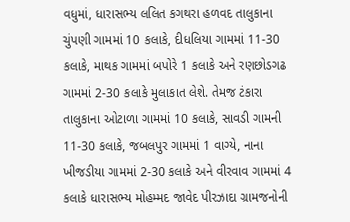વધુમાં, ધારાસભ્ય લલિત કગથરા હળવદ તાલુકાના ચુંપણી ગામમાં 10 કલાકે, દીધલિયા ગામમાં 11-30 કલાકે, માથક ગામમાં બપોરે 1 કલાકે અને રણછોડગઢ ગામમાં 2-30 કલાકે મુલાકાત લેશે. તેમજ ટંકારા તાલુકાના ઓટાળા ગામમાં 10 કલાકે, સાવડી ગામની 11-30 કલાકે, જબલપુર ગામમાં 1 વાગ્યે, નાના ખીજડીયા ગામમાં 2-30 કલાકે અને વીરવાવ ગામમાં 4 કલાકે ધારાસભ્ય મોહમ્મદ જાવેદ પીરઝાદા ગ્રામજનોની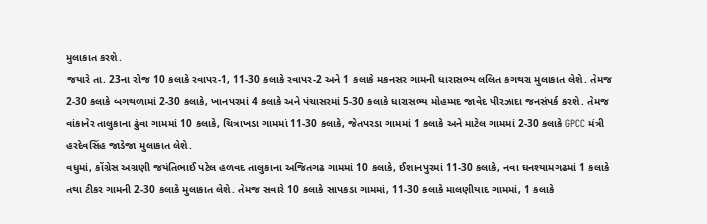મુલાકાત કરશે.
જયારે તા. 23ના રોજ 10 કલાકે રવાપર-1, 11-30 કલાકે રવાપર-2 અને 1 કલાકે મકનસર ગામની ધારાસભ્ય લલિત કગથરા મુલાકાત લેશે. તેમજ 2-30 કલાકે બગથળામાં 2-30 કલાકે, ખાનપરમાં 4 કલાકે અને પંચાસરમાં 5-30 કલાકે ધારાસભ્ય મોહમ્મદ જાવેદ પીરઝાદા જનસંપર્ક કરશે. તેમજ વાંકાનેર તાલુકાના ઢુંવા ગામમાં 10 કલાકે, ચિત્રાખડા ગામમાં 11-30 કલાકે, જેતપરડા ગામમાં 1 કલાકે અને માટેલ ગામમાં 2-30 કલાકે GPCC મંત્રી હરદેવસિંહ જાડેજા મુલાકાત લેશે.
વધુમાં, કોંગ્રેસ અગ્રણી જયંતિભાઈ પટેલ હળવદ તાલુકાના અજિતગઢ ગામમાં 10 કલાકે, ઈશાનપુરમાં 11-30 કલાકે, નવા ઘનશ્યામગઢમાં 1 કલાકે તથા ટીકર ગામની 2-30 કલાકે મુલાકાત લેશે. તેમજ સવારે 10 કલાકે સાપકડા ગામમાં, 11-30 કલાકે માલણીયાદ ગામમાં, 1 કલાકે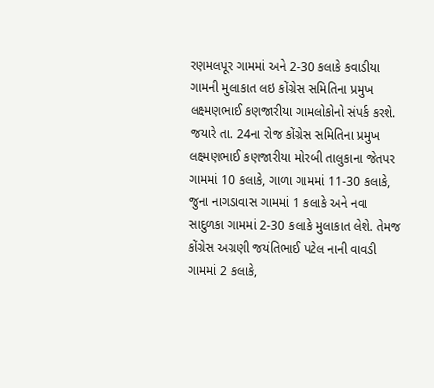રણમલપૂર ગામમાં અને 2-30 કલાકે કવાડીયા ગામની મુલાકાત લઇ કોંગ્રેસ સમિતિના પ્રમુખ લક્ષ્મણભાઈ કણજારીયા ગામલોકોનો સંપર્ક કરશે.
જયારે તા. 24ના રોજ કોંગ્રેસ સમિતિના પ્રમુખ લક્ષ્મણભાઈ કણજારીયા મોરબી તાલુકાના જેતપર ગામમાં 10 કલાકે, ગાળા ગામમાં 11-30 કલાકે, જુના નાગડાવાસ ગામમાં 1 કલાકે અને નવા સાદુળકા ગામમાં 2-30 કલાકે મુલાકાત લેશે. તેમજ કોંગ્રેસ અગ્રણી જયંતિભાઈ પટેલ નાની વાવડી ગામમાં 2 કલાકે,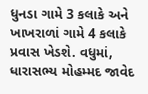ધુનડા ગામે 3 કલાકે અને ખાખરાળાં ગામે 4 કલાકે પ્રવાસ ખેડશે. વધુમાં, ધારાસભ્ય મોહમ્મદ જાવેદ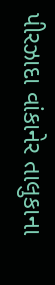પીરઝાદા વાંકાનેર તાલુકાના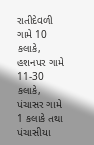રાતીદેવળી ગામે 10 કલાકે, હશનપર ગામે 11-30 કલાકે, પંચાસર ગામે 1 કલાકે તથા પંચાસીયા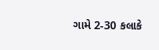ગામે 2-30 કલાકે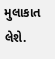મુલાકાત લેશે.